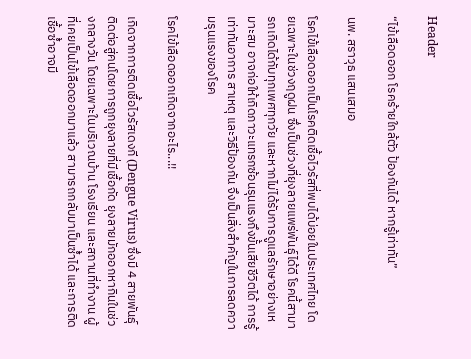Header

“ไข้เลือดออก โรคร้ายใกล้ตัว ป้องกันได้ หากรู้เท่าทัน”

นพ. สราวุธ แสนเสมอ

โรคไข้เลือดออกเป็นโรคติดเชื้อไวรัสที่พบได้บ่อยในประเทศไทย โดยเฉพาะในช่วงฤดูฝน ซึ่งเป็นช่วงที่ยุงลายแพร่พันธุ์ได้ดี โรคนี้สามารถเกิดได้กับทุกเพศทุกวัย และหากไม่ได้รับการดูแลรักษาอย่างเหมาะสม อาจก่อให้เกิดภาวะแทรกซ้อนรุนแรงถึงขั้นเสียชีวิตได้ การรู้เท่าทันอาการ สาเหตุ และวิธีป้องกัน จึงเป็นสิ่งสำคัญในการลดความรุนแรงของโรค

โรคไข้เลือดออกเกิดจากอะไร...!!

เกิดจากการติดเชื้อไวรัสเดงกี (Dengue Virus) ซึ่งมี 4 สายพันธุ์ ติดต่อสู่คนโดยการถูกยุงลายที่มีเชื้อกัด ยุงลายมักออกหากินในช่วงกลางวัน โดยเฉพาะในบริเวณบ้าน โรงเรียน และสถานที่ทำงาน ผู้ที่เคยเป็นไข้เลือดออกมาแล้ว สามารถกลับมาเป็นซ้ำได้ และการติดเชื้อซ้ำอาจมี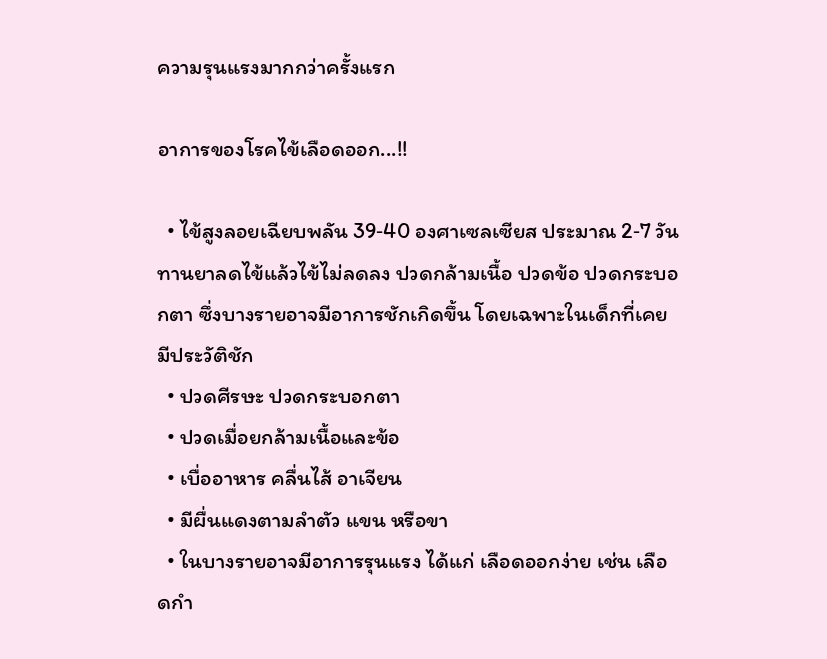ความรุนแรงมากกว่าครั้งแรก

อาการของโรคไข้เลือดออก...!!

  • ไข้สูงลอยเฉียบพลัน 39‐40 องศาเซลเซียส ประมาณ 2‐7 วัน ทานยาลดไข้แล้วไข้ไม่ลดลง ปวดกล้ามเนื้อ ปวดข้อ ปวดกระบอกตา ซึ่งบางรายอาจมีอาการชักเกิดขึ้น โดยเฉพาะในเด็กที่เคยมีประวัติชัก
  • ปวดศีรษะ ปวดกระบอกตา
  • ปวดเมื่อยกล้ามเนื้อและข้อ
  • เบื่ออาหาร คลื่นไส้ อาเจียน
  • มีผื่นแดงตามลำตัว แขน หรือขา
  • ในบางรายอาจมีอาการรุนแรง ได้แก่ เลือดออกง่าย เช่น เลือดกำ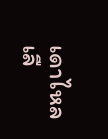เดาไหล เลื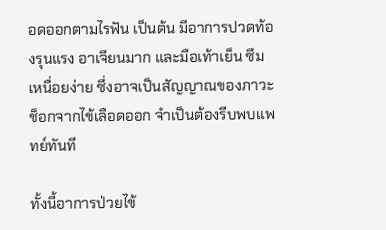อดออกตามไรฟัน เป็นต้น มีอาการปวดท้องรุนแรง อาเจียนมาก และมือเท้าเย็น ซึม เหนื่อยง่าย ซึ่งอาจเป็นสัญญาณของภาวะช็อกจากไข้เลือดออก จำเป็นต้องรีบพบแพทย์ทันที

ทั้งนี้อาการป่วยไข้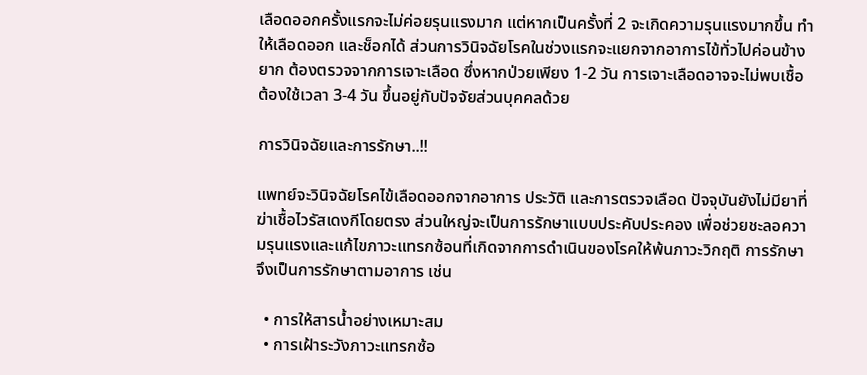เลือดออกครั้งแรกจะไม่ค่อยรุนแรงมาก แต่หากเป็นครั้งที่ 2 จะเกิดความรุนแรงมากขึ้น ทำให้เลือดออก และช็อกได้ ส่วนการวินิจฉัยโรคในช่วงแรกจะแยกจากอาการไข้ทั่วไปค่อนข้างยาก ต้องตรวจจากการเจาะเลือด ซึ่งหากป่วยเพียง 1‐2 วัน การเจาะเลือดอาจจะไม่พบเชื้อ ต้องใช้เวลา 3‐4 วัน ขึ้นอยู่กับปัจจัยส่วนบุคคลด้วย

การวินิจฉัยและการรักษา..!!

แพทย์จะวินิจฉัยโรคไข้เลือดออกจากอาการ ประวัติ และการตรวจเลือด ปัจจุบันยังไม่มียาที่ฆ่าเชื้อไวรัสเดงกีโดยตรง ส่วนใหญ่จะเป็นการรักษาแบบประคับประคอง เพื่อช่วยชะลอความรุนแรงและแก้ไขภาวะแทรกซ้อนที่เกิดจากการดำเนินของโรคให้พ้นภาวะวิกฤติ การรักษาจึงเป็นการรักษาตามอาการ เช่น

  • การให้สารน้ำอย่างเหมาะสม
  • การเฝ้าระวังภาวะแทรกซ้อ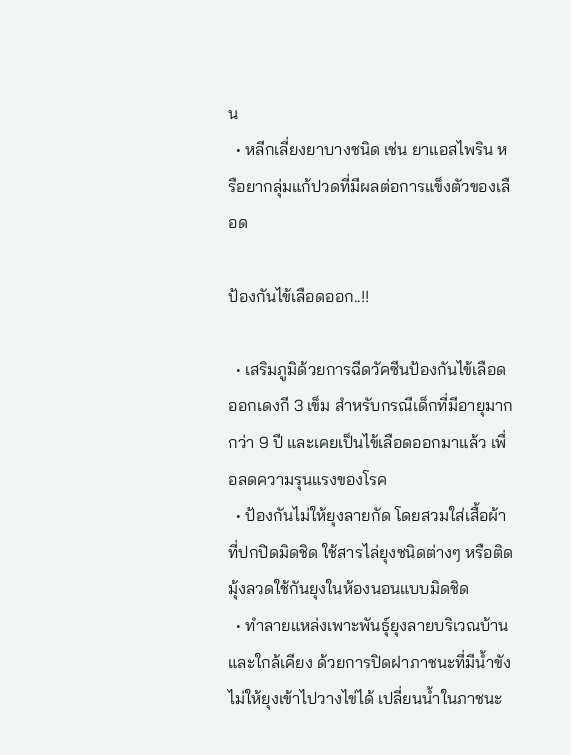น
  • หลีกเลี่ยงยาบางชนิด เช่น ยาแอสไพริน หรือยากลุ่มแก้ปวดที่มีผลต่อการแข็งตัวของเลือด

ป้องกันไข้เลือดออก..!!

  • เสริมภูมิด้วยการฉีดวัคซีนป้องกันไข้เลือดออกเดงกี 3 เข็ม สำหรับกรณีเด็กที่มีอายุมากกว่า 9 ปี และเคยเป็นไข้เลือดออกมาแล้ว เพื่อลดความรุนแรงของโรค
  • ป้องกันไม่ให้ยุงลายกัด โดยสวมใส่เสื้อผ้าที่ปกปิดมิดชิด ใช้สารไล่ยุงชนิดต่างๆ หรือติดมุ้งลวดใช้กันยุงในห้องนอนแบบมิดชิด
  • ทำลายแหล่งเพาะพันธุ์ยุงลายบริเวณบ้านและใกล้เคียง ด้วยการปิดฝาภาชนะที่มีน้ำขังไม่ให้ยุงเข้าไปวางไข่ได้ เปลี่ยนน้ำในภาชนะ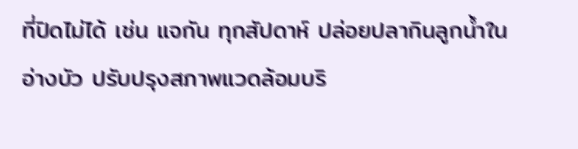ที่ปิดไม่ได้ เช่น แจกัน ทุกสัปดาห์ ปล่อยปลากินลูกน้ำในอ่างบัว ปรับปรุงสภาพแวดล้อมบริ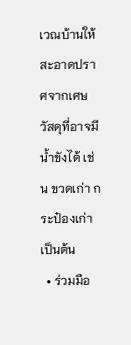เวณบ้านให้สะอาดปราศจากเศษวัสดุที่อาจมีน้ำขังได้ เช่น ขวดเก่า กระป๋องเก่า เป็นต้น
  • ร่วมมือ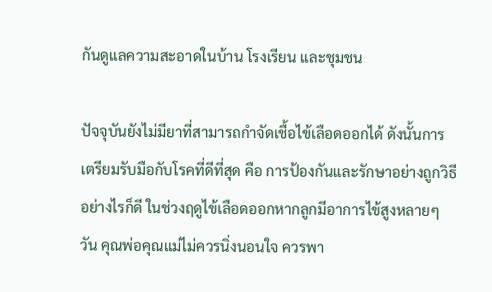กันดูแลความสะอาดในบ้าน โรงเรียน และชุมชน

ปัจจุบันยังไม่มียาที่สามารถกำจัดเชื้อไข้เลือดออกได้ ดังนั้นการเตรียมรับมือกับโรคที่ดีที่สุด คือ การป้องกันและรักษาอย่างถูกวิธี อย่างไรก็ดี ในช่วงฤดูไข้เลือดออกหากลูกมีอาการไข้สูงหลายๆ วัน คุณพ่อคุณแม่ไม่ควรนิ่งนอนใจ ควรพา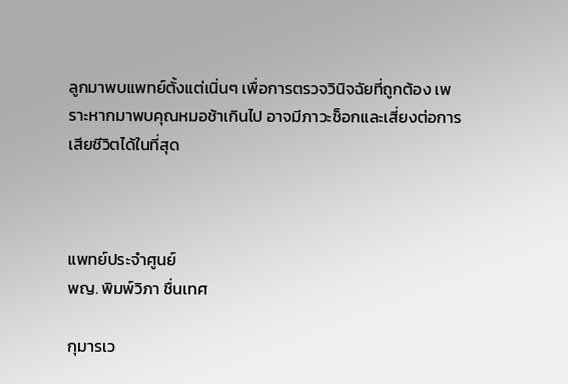ลูกมาพบแพทย์ตั้งแต่เนิ่นๆ เพื่อการตรวจวินิจฉัยที่ถูกต้อง เพราะหากมาพบคุณหมอช้าเกินไป อาจมีภาวะช็อกและเสี่ยงต่อการเสียชีวิตได้ในที่สุด



แพทย์ประจำศูนย์
พญ. พิมพ์วิภา ชื่นเทศ

กุมารเว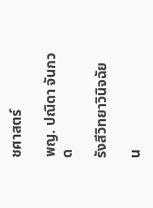ชศาสตร์

พญ. ปณิดา จันกวด

รังสีวิทยาวินิจฉัย

น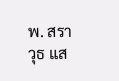พ. สราวุธ แส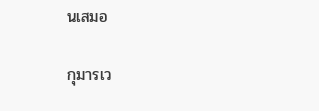นเสมอ

กุมารเว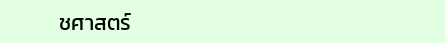ชศาสตร์